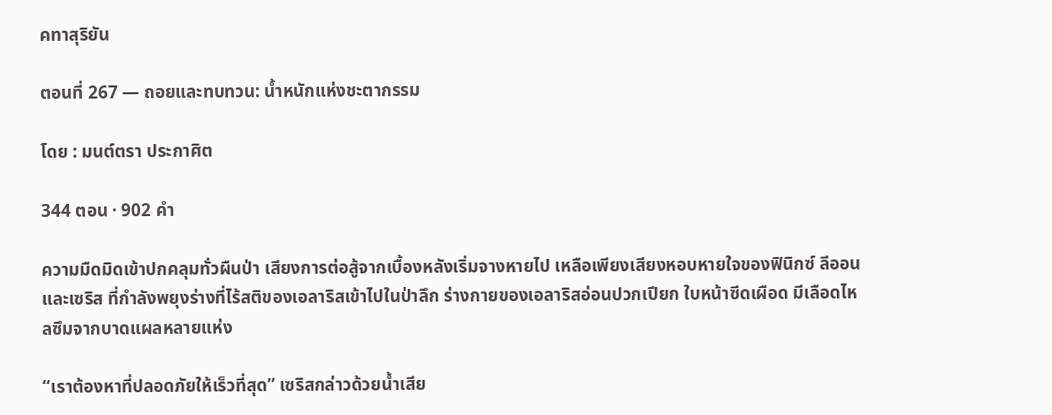คทาสุริยัน

ตอนที่ 267 — ถอยและทบทวน: น้ำหนักแห่งชะตากรรม

โดย : มนต์ตรา ประกาศิต

344 ตอน · 902 คำ

ความมืดมิดเข้าปกคลุมทั่วผืนป่า เสียงการต่อสู้จากเบื้องหลังเริ่มจางหายไป เหลือเพียงเสียงหอบหายใจของฟินิกซ์ ลีออน และเซริส ที่กำลังพยุงร่างที่ไร้สติของเอลาริสเข้าไปในป่าลึก ร่างกายของเอลาริสอ่อนปวกเปียก ใบหน้าซีดเผือด ‌มีเลือดไหลซึมจากบาดแผลหลายแห่ง

“เราต้องหาที่ปลอดภัยให้เร็วที่สุด” เซริสกล่าวด้วยน้ำเสีย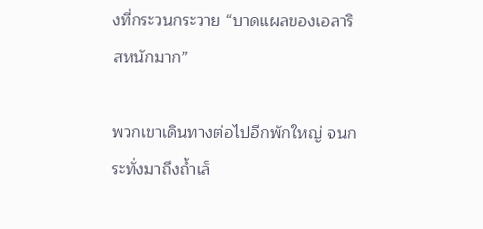งที่กระวนกระวาย “บาดแผลของเอลาริสหนักมาก”

พวกเขาเดินทางต่อไปอีกพักใหญ่ จนกระทั่งมาถึงถ้ำเล็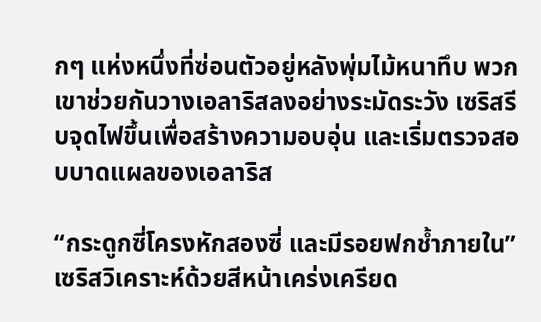กๆ แห่งหนึ่งที่ซ่อนตัวอยู่หลังพุ่มไม้หนาทึบ พวกเขาช่วยกันวางเอลาริสลงอย่างระมัดระวัง เซริสรีบจุดไฟขึ้นเพื่อสร้างความอบอุ่น และเริ่มตรวจสอบบาดแผลของเอลาริส

“กระดูกซี่โครงหักสองซี่ และมีรอยฟกช้ำภายใน” เซริสวิเคราะห์ด้วยสีหน้าเคร่งเครียด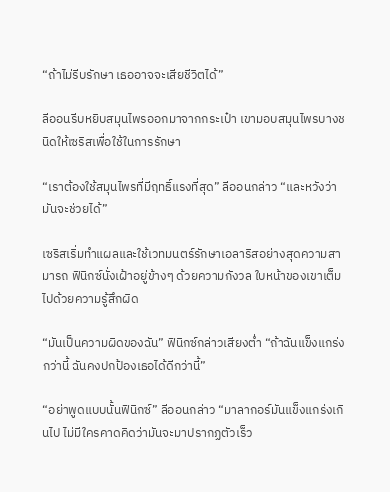“ถ้าไม่รีบรักษา เธออาจจะเสียชีวิตได้”

ลีออนรีบหยิบสมุนไพรออกมาจากกระเป๋า เขามอบสมุนไพรบางชนิดให้เซริสเพื่อใช้ในการรักษา

“เราต้องใช้สมุนไพรที่มีฤทธิ์แรงที่สุด” ลีออนกล่าว “และหวังว่ามันจะช่วยได้”

เซริสเริ่มทำแผลและใช้เวทมนตร์รักษาเอลาริสอย่างสุดความสามารถ ฟินิกซ์นั่งเฝ้าอยู่ข้างๆ ‍ด้วยความกังวล ใบหน้าของเขาเต็มไปด้วยความรู้สึกผิด

“มันเป็นความผิดของฉัน” ฟินิกซ์กล่าวเสียงต่ำ “ถ้าฉันแข็งแกร่งกว่านี้ ฉันคงปกป้องเธอได้ดีกว่านี้”

“อย่าพูดแบบนั้นฟินิกซ์” ลีออนกล่าว “มาลากอร์มันแข็งแกร่งเกินไป ไม่มีใครคาดคิดว่ามันจะมาปรากฏตัวเร็ว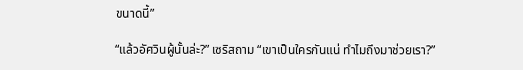ขนาดนี้”

“แล้วอัศวินผู้นั้นล่ะ?” เซริสถาม “เขาเป็นใครกันแน่ ทำไมถึงมาช่วยเรา?”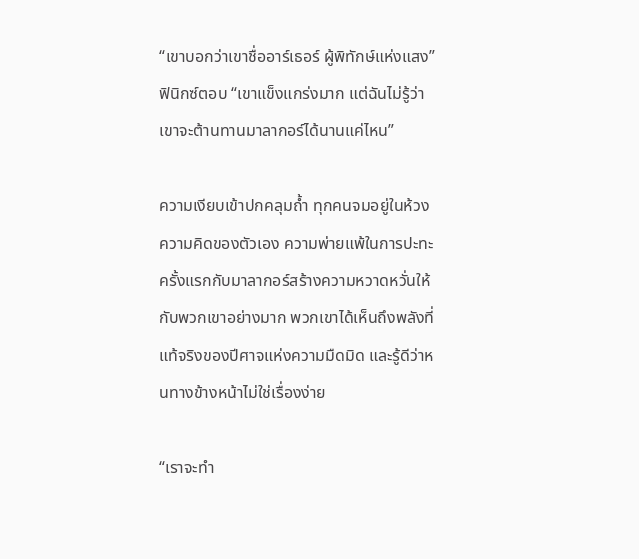“เขาบอกว่าเขาชื่ออาร์เธอร์ ผู้พิทักษ์แห่งแสง” ฟินิกซ์ตอบ “เขาแข็งแกร่งมาก แต่ฉันไม่รู้ว่าเขาจะต้านทานมาลากอร์ได้นานแค่ไหน”

ความเงียบเข้าปกคลุมถ้ำ ทุกคนจมอยู่ในห้วงความคิดของตัวเอง ‍ความพ่ายแพ้ในการปะทะครั้งแรกกับมาลากอร์สร้างความหวาดหวั่นให้กับพวกเขาอย่างมาก พวกเขาได้เห็นถึงพลังที่แท้จริงของปีศาจแห่งความมืดมิด และรู้ดีว่าหนทางข้างหน้าไม่ใช่เรื่องง่าย

“เราจะทำ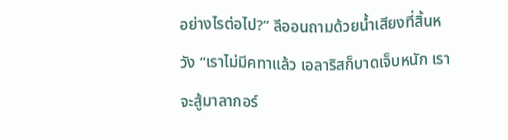อย่างไรต่อไป?” ลีออนถามด้วยน้ำเสียงที่สิ้นหวัง “เราไม่มีคทาแล้ว เอลาริสก็บาดเจ็บหนัก เราจะสู้มาลากอร์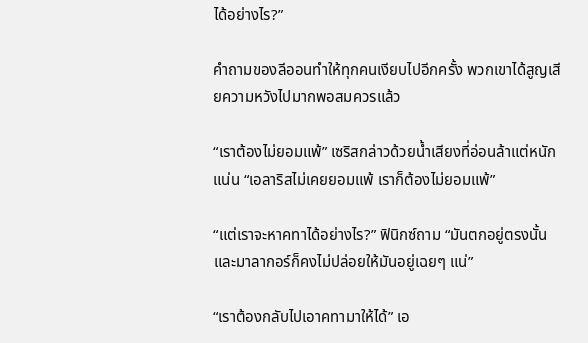ได้อย่างไร?”

คำถามของลีออนทำให้ทุกคนเงียบไปอีกครั้ง พวกเขาได้สูญเสียความหวังไปมากพอสมควรแล้ว

“เราต้องไม่ยอมแพ้” เซริสกล่าวด้วยน้ำเสียงที่อ่อนล้าแต่หนักแน่น “เอลาริสไม่เคยยอมแพ้ เราก็ต้องไม่ยอมแพ้”

“แต่เราจะหาคทาได้อย่างไร?” ฟินิกซ์ถาม “มันตกอยู่ตรงนั้น และมาลากอร์ก็คงไม่ปล่อยให้มันอยู่เฉยๆ แน่”

“เราต้องกลับไปเอาคทามาให้ได้” เอ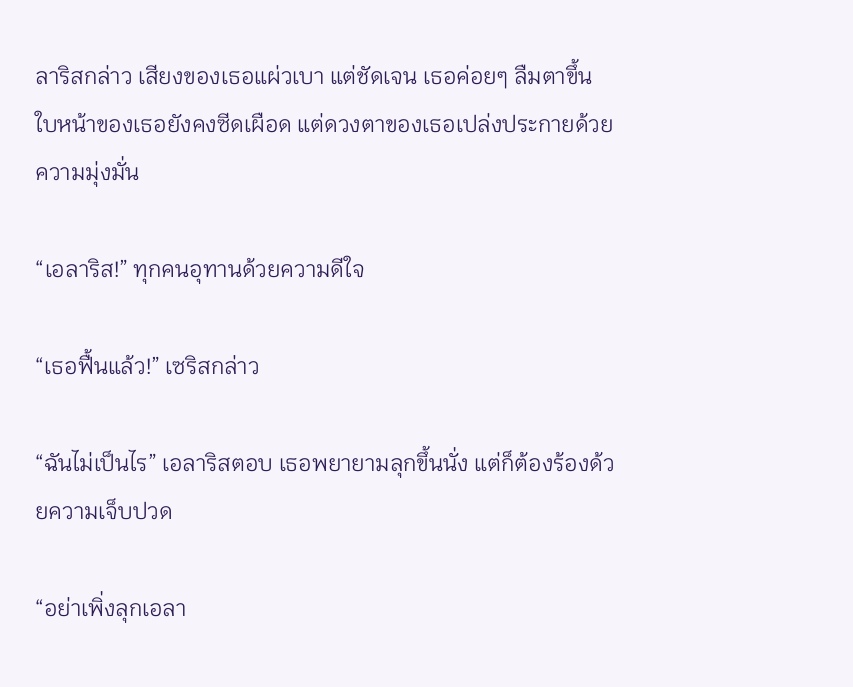ลาริสกล่าว เสียงของเธอแผ่วเบา แต่ชัดเจน เธอค่อยๆ ลืมตาขึ้น ใบหน้าของเธอยังคงซีดเผือด แต่ดวงตาของเธอเปล่งประกายด้วยความมุ่งมั่น

“เอลาริส!” ทุกคนอุทานด้วยความดีใจ

“เธอฟื้นแล้ว!” เซริสกล่าว

“ฉันไม่เป็นไร” เอลาริสตอบ เธอพยายามลุกขึ้นนั่ง แต่ก็ต้องร้องด้วยความเจ็บปวด

“อย่าเพิ่งลุกเอลา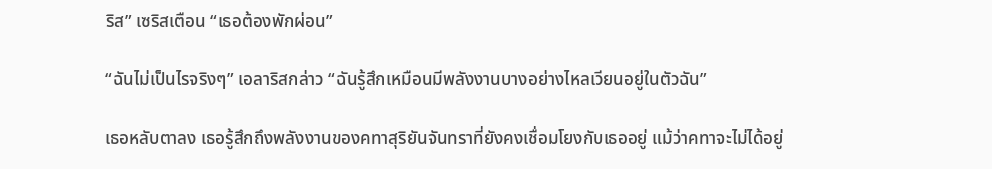ริส” เซริสเตือน “เธอต้องพักผ่อน”

“ฉันไม่เป็นไรจริงๆ” เอลาริสกล่าว “ฉันรู้สึกเหมือนมีพลังงานบางอย่างไหลเวียนอยู่ในตัวฉัน”

เธอหลับตาลง เธอรู้สึกถึงพลังงานของคทาสุริยันจันทราที่ยังคงเชื่อมโยงกับเธออยู่ แม้ว่าคทาจะไม่ได้อยู่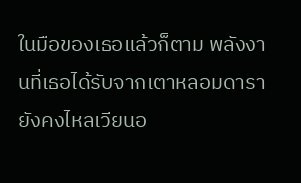ในมือของเธอแล้วก็ตาม พลังงานที่เธอได้รับจากเตาหลอมดารายังคงไหลเวียนอ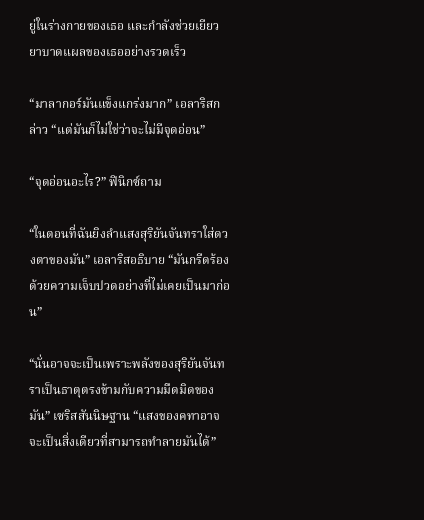ยู่ในร่างกายของเธอ และกำลังช่วยเยียวยาบาดแผลของเธออย่างรวดเร็ว

“มาลากอร์มันแข็งแกร่งมาก” เอลาริสกล่าว “แต่มันก็ไม่ใช่ว่าจะไม่มีจุดอ่อน”

“จุดอ่อนอะไร?” ฟินิกซ์ถาม

“ในตอนที่ฉันยิงลำแสงสุริยันจันทราใส่ดวงตาของมัน” เอลาริสอธิบาย “มันกรีดร้องด้วยความเจ็บปวดอย่างที่ไม่เคยเป็นมาก่อน”

“นั่นอาจจะเป็นเพราะพลังของสุริยันจันทราเป็นธาตุตรงข้ามกับความมืดมิดของมัน” เซริสสันนิษฐาน “แสงของคทาอาจจะเป็นสิ่งเดียวที่สามารถทำลายมันได้”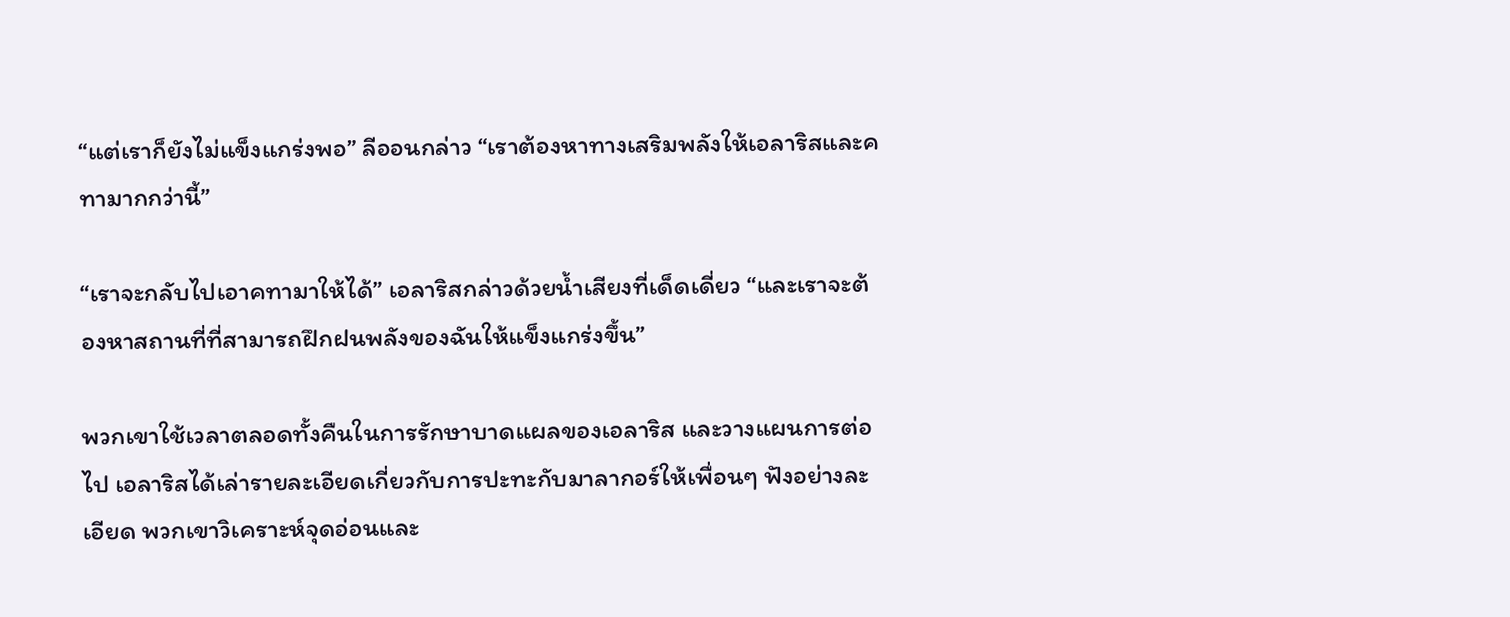“แต่เราก็ยังไม่แข็งแกร่งพอ” ลีออนกล่าว “เราต้องหาทางเสริมพลังให้เอลาริสและคทามากกว่านี้”

“เราจะกลับไปเอาคทามาให้ได้” เอลาริสกล่าวด้วยน้ำเสียงที่เด็ดเดี่ยว “และเราจะต้องหาสถานที่ที่สามารถฝึกฝนพลังของฉันให้แข็งแกร่งขึ้น”

พวกเขาใช้เวลาตลอดทั้งคืนในการรักษาบาดแผลของเอลาริส และวางแผนการต่อไป เอลาริสได้เล่ารายละเอียดเกี่ยวกับการปะทะกับมาลากอร์ให้เพื่อนๆ ฟังอย่างละเอียด พวกเขาวิเคราะห์จุดอ่อนและ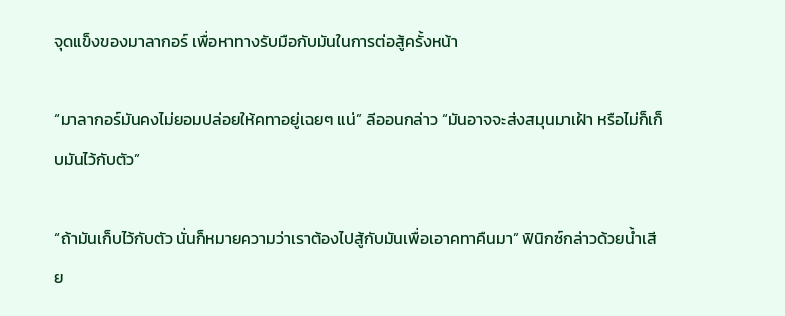จุดแข็งของมาลากอร์ เพื่อหาทางรับมือกับมันในการต่อสู้ครั้งหน้า

“มาลากอร์มันคงไม่ยอมปล่อยให้คทาอยู่เฉยๆ แน่” ลีออนกล่าว “มันอาจจะส่งสมุนมาเฝ้า หรือไม่ก็เก็บมันไว้กับตัว”

“ถ้ามันเก็บไว้กับตัว นั่นก็หมายความว่าเราต้องไปสู้กับมันเพื่อเอาคทาคืนมา” ฟินิกซ์กล่าวด้วยน้ำเสีย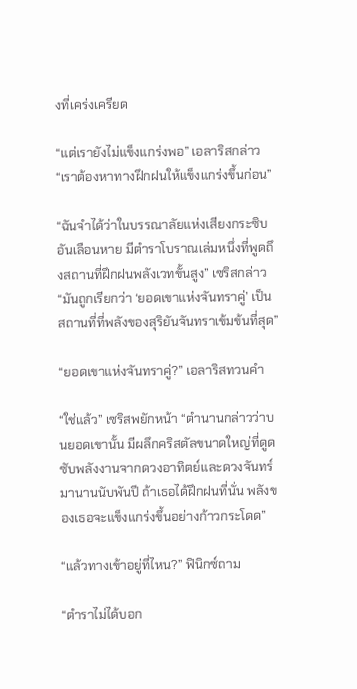งที่เคร่งเครียด

“แต่เรายังไม่แข็งแกร่งพอ” เอลาริสกล่าว “เราต้องหาทางฝึกฝนให้แข็งแกร่งขึ้นก่อน”

“ฉันจำได้ว่าในบรรณาลัยแห่งเสียงกระซิบอันเลือนหาย มีตำราโบราณเล่มหนึ่งที่พูดถึงสถานที่ฝึกฝนพลังเวทขั้นสูง” เซริสกล่าว “มันถูกเรียกว่า ‘ยอดเขาแห่งจันทราคู่’ เป็นสถานที่ที่พลังของสุริยันจันทราเข้มข้นที่สุด”

“ยอดเขาแห่งจันทราคู่?” เอลาริสทวนคำ

“ใช่แล้ว” เซริสพยักหน้า “ตำนานกล่าวว่าบนยอดเขานั้น มีผลึกคริสตัลขนาดใหญ่ที่ดูดซับพลังงานจากดวงอาทิตย์และดวงจันทร์มานานนับพันปี ถ้าเธอได้ฝึกฝนที่นั่น พลังของเธอจะแข็งแกร่งขึ้นอย่างก้าวกระโดด”

“แล้วทางเข้าอยู่ที่ไหน?” ฟินิกซ์ถาม

“ตำราไม่ได้บอก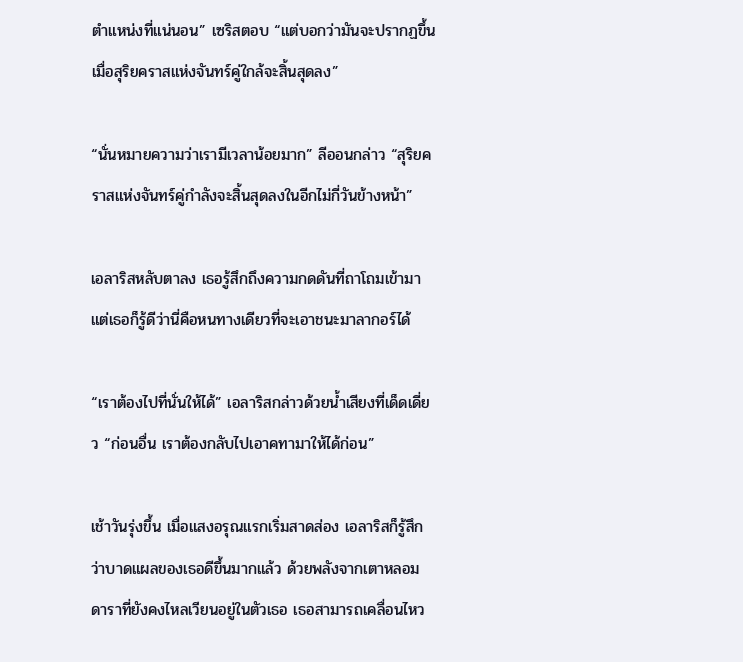ตำแหน่งที่แน่นอน” เซริสตอบ “แต่บอกว่ามันจะปรากฏขึ้นเมื่อสุริยคราสแห่งจันทร์คู่ใกล้จะสิ้นสุดลง”

“นั่นหมายความว่าเรามีเวลาน้อยมาก” ลีออนกล่าว “สุริยคราสแห่งจันทร์คู่กำลังจะสิ้นสุดลงในอีกไม่กี่วันข้างหน้า”

เอลาริสหลับตาลง เธอรู้สึกถึงความกดดันที่ถาโถมเข้ามา แต่เธอก็รู้ดีว่านี่คือหนทางเดียวที่จะเอาชนะมาลากอร์ได้

“เราต้องไปที่นั่นให้ได้” เอลาริสกล่าวด้วยน้ำเสียงที่เด็ดเดี่ยว “ก่อนอื่น เราต้องกลับไปเอาคทามาให้ได้ก่อน”

เช้าวันรุ่งขึ้น เมื่อแสงอรุณแรกเริ่มสาดส่อง เอลาริสก็รู้สึกว่าบาดแผลของเธอดีขึ้นมากแล้ว ด้วยพลังจากเตาหลอมดาราที่ยังคงไหลเวียนอยู่ในตัวเธอ เธอสามารถเคลื่อนไหว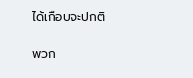ได้เกือบจะปกติ

พวก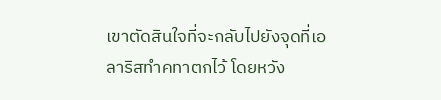เขาตัดสินใจที่จะกลับไปยังจุดที่เอลาริสทำคทาตกไว้ โดยหวัง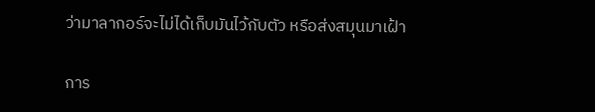ว่ามาลากอร์จะไม่ได้เก็บมันไว้กับตัว หรือส่งสมุนมาเฝ้า

การ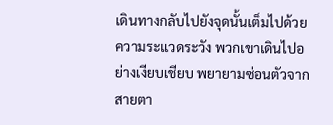เดินทางกลับไปยังจุดนั้นเต็มไปด้วยความระแวดระวัง พวกเขาเดินไปอย่างเงียบเชียบ พยายามซ่อนตัวจากสายตา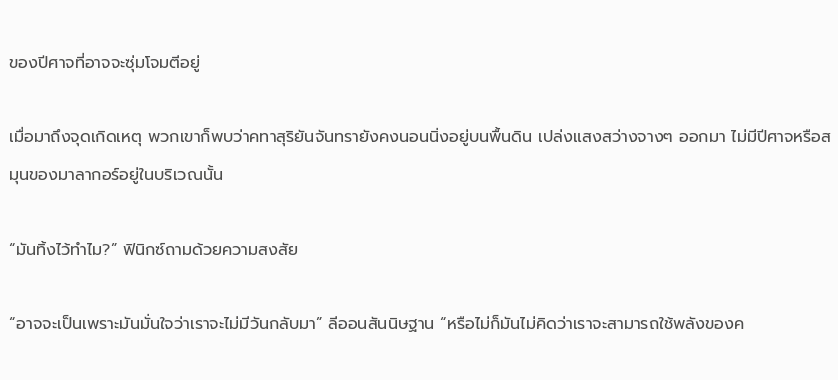ของปีศาจที่อาจจะซุ่มโจมตีอยู่

เมื่อมาถึงจุดเกิดเหตุ พวกเขาก็พบว่าคทาสุริยันจันทรายังคงนอนนิ่งอยู่บนพื้นดิน เปล่งแสงสว่างจางๆ ออกมา ไม่มีปีศาจหรือสมุนของมาลากอร์อยู่ในบริเวณนั้น

“มันทิ้งไว้ทำไม?” ฟินิกซ์ถามด้วยความสงสัย

“อาจจะเป็นเพราะมันมั่นใจว่าเราจะไม่มีวันกลับมา” ลีออนสันนิษฐาน “หรือไม่ก็มันไม่คิดว่าเราจะสามารถใช้พลังของค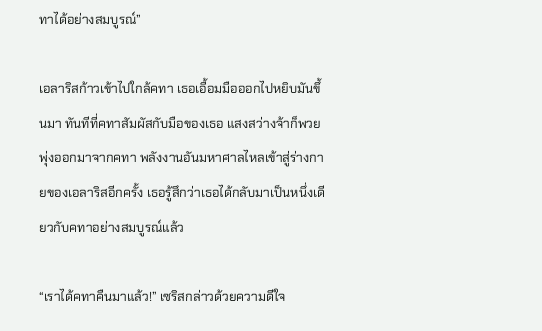ทาได้อย่างสมบูรณ์”

เอลาริสก้าวเข้าไปใกล้คทา เธอเอื้อมมือออกไปหยิบมันขึ้นมา ทันทีที่คทาสัมผัสกับมือของเธอ แสงสว่างจ้าก็พวยพุ่งออกมาจากคทา พลังงานอันมหาศาลไหลเข้าสู่ร่างกายของเอลาริสอีกครั้ง เธอรู้สึกว่าเธอได้กลับมาเป็นหนึ่งเดียวกับคทาอย่างสมบูรณ์แล้ว

“เราได้คทาคืนมาแล้ว!” เซริสกล่าวด้วยความดีใจ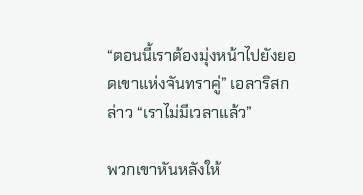“ตอนนี้เราต้องมุ่งหน้าไปยังยอดเขาแห่งจันทราคู่” เอลาริสกล่าว “เราไม่มีเวลาแล้ว”

พวกเขาหันหลังให้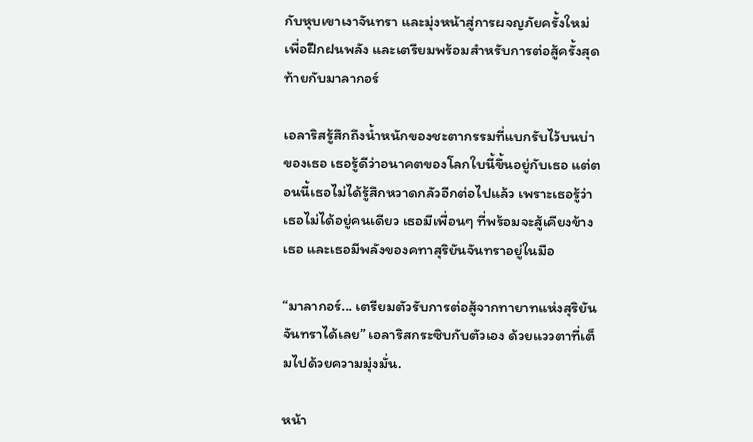กับหุบเขาเงาจันทรา และมุ่งหน้าสู่การผจญภัยครั้งใหม่ เพื่อฝึกฝนพลัง และเตรียมพร้อมสำหรับการต่อสู้ครั้งสุดท้ายกับมาลากอร์

เอลาริสรู้สึกถึงน้ำหนักของชะตากรรมที่แบกรับไว้บนบ่าของเธอ เธอรู้ดีว่าอนาคตของโลกใบนี้ขึ้นอยู่กับเธอ แต่ตอนนี้เธอไม่ได้รู้สึกหวาดกลัวอีกต่อไปแล้ว เพราะเธอรู้ว่าเธอไม่ได้อยู่คนเดียว เธอมีเพื่อนๆ ที่พร้อมจะสู้เคียงข้างเธอ และเธอมีพลังของคทาสุริยันจันทราอยู่ในมือ

“มาลากอร์... เตรียมตัวรับการต่อสู้จากทายาทแห่งสุริยันจันทราได้เลย” เอลาริสกระซิบกับตัวเอง ด้วยแววตาที่เต็มไปด้วยความมุ่งมั่น.

หน้า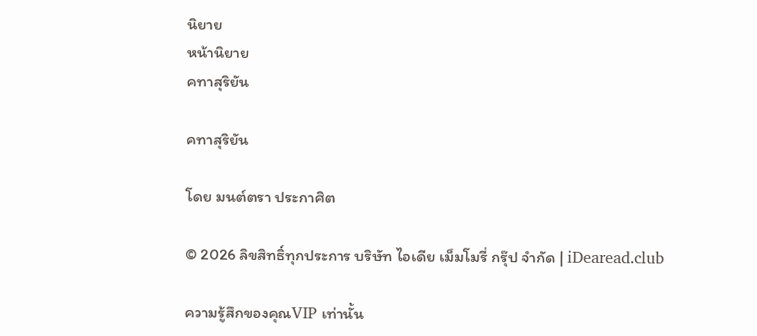นิยาย
หน้านิยาย
คทาสุริยัน

คทาสุริยัน

โดย มนต์ตรา ประกาศิต

© 2026 ลิขสิทธิ์ทุกประการ บริษัท ไอเดีย เม็มโมรี่ กรุ๊ป จำกัด | iDearead.club

ความรู้สึกของคุณVIP เท่านั้น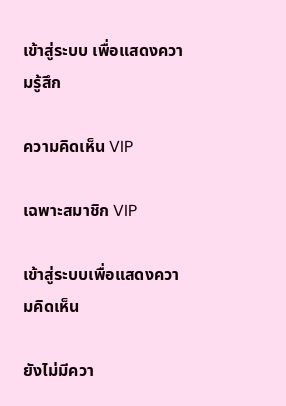เข้าสู่ระบบ เพื่อแสดงความรู้สึก

ความคิดเห็น VIP

เฉพาะสมาชิก VIP

เข้าสู่ระบบเพื่อแสดงความคิดเห็น

ยังไม่มีควา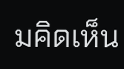มคิดเห็น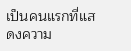เป็นคนแรกที่แสดงความ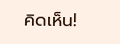คิดเห็น!